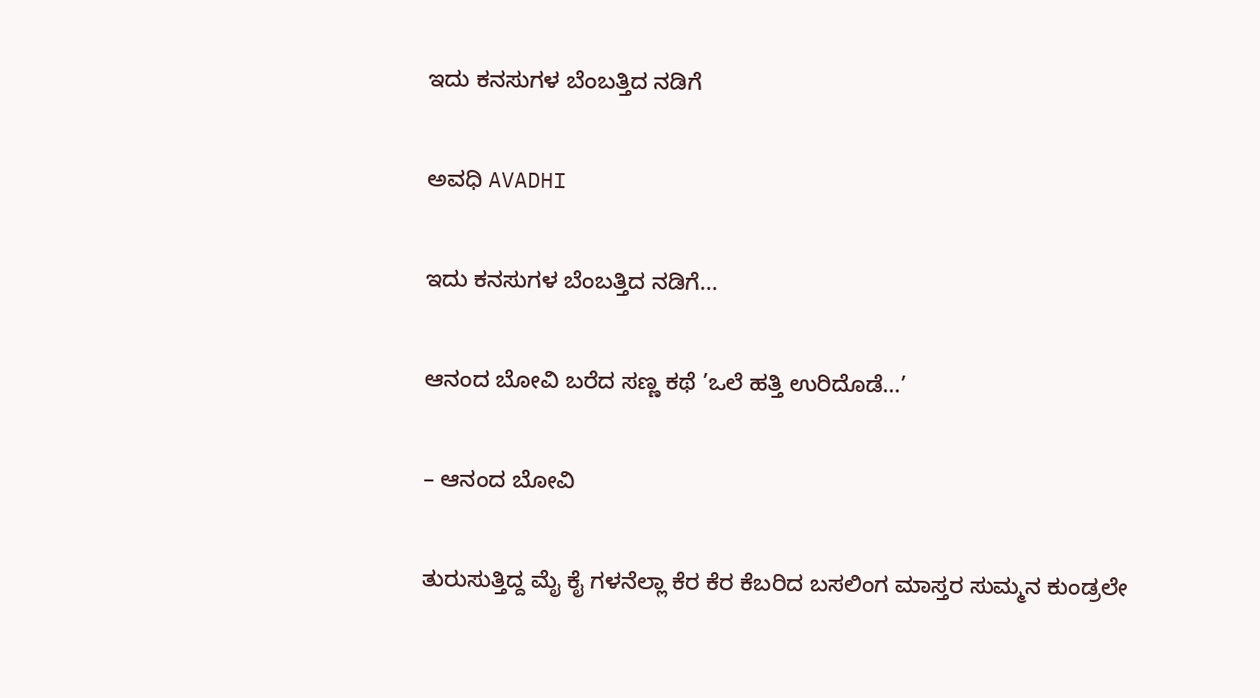ಇದು ಕನಸುಗಳ ಬೆಂಬತ್ತಿದ ನಡಿಗೆ‍

ಅವಧಿ AVADHI

ಇದು ಕನಸುಗಳ ಬೆಂಬತ್ತಿದ ನಡಿಗೆ...

ಆನಂದ ಬೋವಿ ಬರೆದ ಸಣ್ಣ ಕಥೆ ’ಒಲೆ ಹತ್ತಿ ಉರಿದೊಡೆ…’

– ಆನಂದ ಬೋವಿ

ತುರುಸುತ್ತಿದ್ದ ಮೈ ಕೈ ಗಳನೆಲ್ಲಾ ಕೆರ ಕೆರ ಕೆಬರಿದ ಬಸಲಿಂಗ ಮಾಸ್ತರ ಸುಮ್ಮನ ಕುಂಡ್ರಲೇ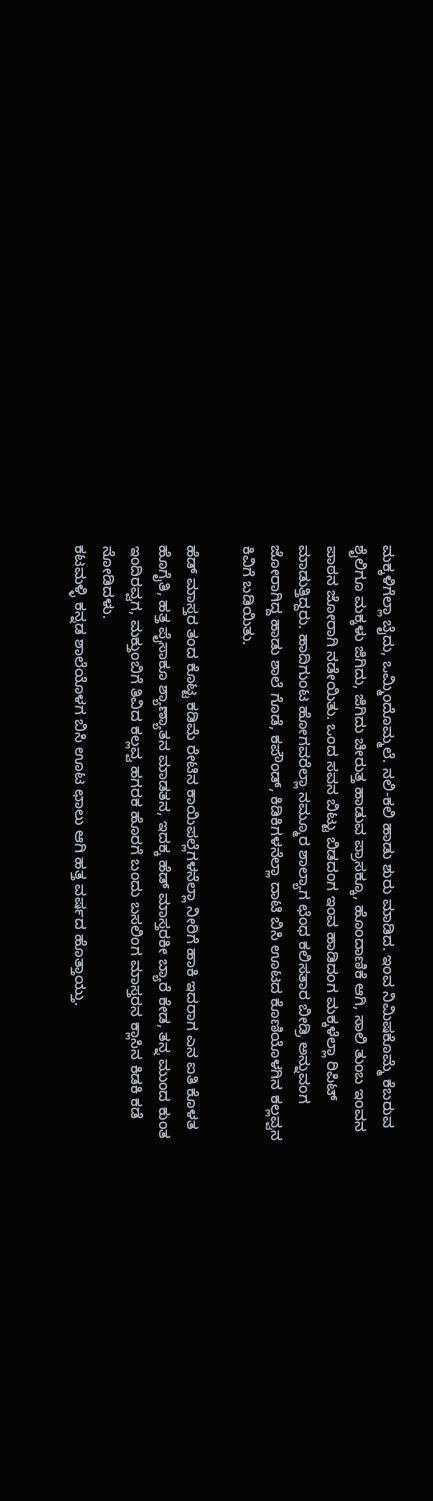ಮಕ್ಕಳಿಗೆಲ್ಲಾ ಬೈದು, ಒಮ್ಮಿಂದೊಮ್ಮಲೆ. ನಲಿ-ಕಲಿ ಹಾಡು ಶುರು ಮಾಡಿದ. ಇಂವ ನಿಮಿಷಕೊಮ್ಮೆ ಕೆಬರುವ ಶೈಲಿಗೂ ಮಕ್ಕಳು ಜಿಗಿದು, ಜಿಗಿದು ಚೀರುತ್ತ ಹಾಡುವ ಪ್ರಾಸಕ್ಕೂ, ಹೊಂದಾಣಿಕೆ ಆಗಿ, ಸಾಲಿ ತುಂಬ ಇಂವನ ಪಾಠನ ಜೋರಾಗಿ ನಡೇಯಿತು. ಒಂದ ಸವನ ಬಿಟ್ಟು ಬಿಡದಂಗ ಇಂವ ಹಾಡಿದಂಗ ಮಕ್ಕಳೆಲ್ಲಾ ರಿಪಿಟ್ ಮಾಡುತ್ತಿದ್ದರು. ಹಾದಿಗುಂಟ ಹೋಗವರೆಲ್ಲಾ ನಮ್ಮೂರ ಶಾಲ್ಯಾಗ ಛೆಂಧ ಕಲಿಸತಾರ ಬೀಡ್ರಿ ಅನ್ನುವಂಗ ಜೋರಾಗಿದ್ದ ಹಾಡು ಶಾಲೆ ಗೊಡೆ, ಕಪೌಂಡ್, ಕಿಡಿಕಿಗಳನೆಲ್ಲಾ ದಾಟಿ ಬಿಸಿ ಊಟದ ಕೊಣಿಯೊಳಗಿನ ಕಲ್ಲವ್ವನ ಕಿವಿಗೆ ಬಡಿಯಿತು.

ಹೆಡ್ ಮಾಸ್ತರ ತಂದ ಕೊಟ್ಟ ಕಡಿಮೆ ರೇಟಿನ ಕಾಯಿಪಲ್ಲೆಗಳನೆಲ್ಲಾ ನೀರಿಗೆ ಹಾಕಿ ಇದರಾಗ ಎನ ಐತಿ ಕೊಳತ ಹೊಗೈತಿ, ಹತ್ತ ಪೈಸಾಕೂ ಶ್ಯಾಣ್ಯಾತನ ಮಾಡತನ, ಇದಕ್ಕ ಹೆಡ್ ಮಾಸ್ತರಕೀ ಬ್ಯಾರೆ ಕೇಡ, ತನ್ನ ಮುಂದ ಕುಂತ ಇಂದಿರವ್ವಗ, ಮಕ್ತುಂಬಿಗೆ ತಿವಿದ ಕಲ್ಲವ್ವ ಹಗರಕ ಹೊರಗೆ ಬಂದು ಬಸಲಿಂಗ ಮಾಸ್ತರನ ಕ್ಲಾಸಿನ ಕಿಡಕಿ ಕಡೆ ನೋಡಿದಳು.
ಕಟಮಳ್ಳಿ ಕನ್ನಡ ಶಾಲೆಯೊಳಗ ಬಿಸಿ ಊಟ ಛಾಲು ಆಗಿ ಹತ್ತ ವರ್ಷದ ಹೊತ್ತಾಯ್ತು.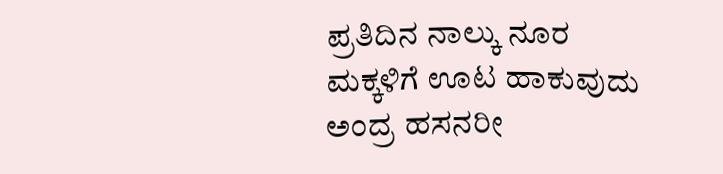ಪ್ರತಿದಿನ ನಾಲ್ಕು ನೂರ ಮಕ್ಕಳಿಗೆ ಊಟ ಹಾಕುವುದು ಅಂದ್ರ ಹಸನರೀ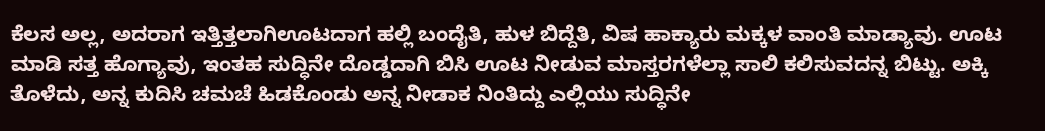ಕೆಲಸ ಅಲ್ಲ, ಅದರಾಗ ಇತ್ತಿತ್ತಲಾಗಿಊಟದಾಗ ಹಲ್ಲಿ ಬಂದೈತಿ, ಹುಳ ಬಿದ್ದೆತಿ, ವಿಷ ಹಾಕ್ಯಾರು ಮಕ್ಕಳ ವಾಂತಿ ಮಾಡ್ಯಾವು. ಊಟ ಮಾಡಿ ಸತ್ತ ಹೊಗ್ಯಾವು, ಇಂತಹ ಸುದ್ಧಿನೇ ದೊಡ್ಡದಾಗಿ ಬಿಸಿ ಊಟ ನೀಡುವ ಮಾಸ್ತರಗಳೆಲ್ಲಾ ಸಾಲಿ ಕಲಿಸುವದನ್ನ ಬಿಟ್ಟು. ಅಕ್ಕಿ ತೊಳೆದು, ಅನ್ನ ಕುದಿಸಿ ಚಮಚೆ ಹಿಡಕೊಂಡು ಅನ್ನ ನೀಡಾಕ ನಿಂತಿದ್ದು ಎಲ್ಲಿಯು ಸುದ್ಧಿನೇ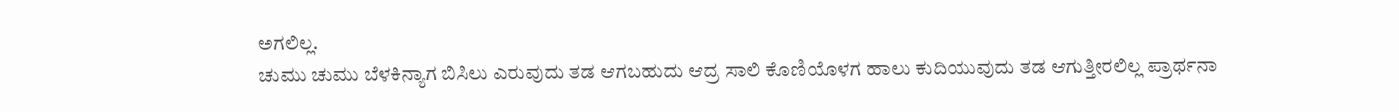ಅಗಲಿಲ್ಲ.
ಚುಮು ಚುಮು ಬೆಳಕಿನ್ಯಾಗ ಬಿಸಿಲು ಎರುವುದು ತಡ ಆಗಬಹುದು ಆದ್ರ ಸಾಲಿ ಕೊಣಿಯೊಳಗ ಹಾಲು ಕುದಿಯುವುದು ತಡ ಆಗುತ್ತೀರಲಿಲ್ಲ ಪ್ರಾರ್ಥನಾ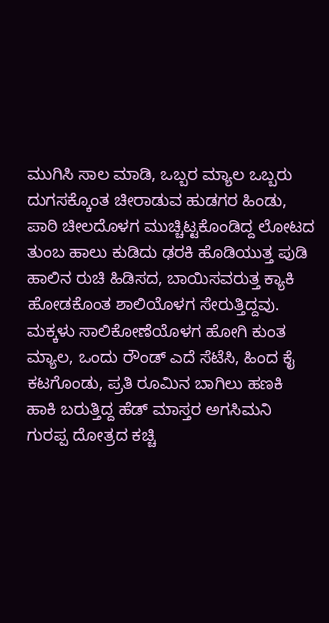ಮುಗಿಸಿ ಸಾಲ ಮಾಡಿ, ಒಬ್ಬರ ಮ್ಯಾಲ ಒಬ್ಬರು ದುಗಸಕ್ಕೊಂತ ಚೀರಾಡುವ ಹುಡಗರ ಹಿಂಡು, ಪಾಠಿ ಚೀಲದೊಳಗ ಮುಚ್ಚಿಟ್ಟಕೊಂಡಿದ್ದ ಲೋಟದ ತುಂಬ ಹಾಲು ಕುಡಿದು ಢರಕಿ ಹೊಡಿಯುತ್ತ ಪುಡಿ ಹಾಲಿನ ರುಚಿ ಹಿಡಿಸದ, ಬಾಯಿಸವರುತ್ತ ಕ್ಯಾಕಿ ಹೋಡಕೊಂತ ಶಾಲಿಯೊಳಗ ಸೇರುತ್ತಿದ್ದವು.
ಮಕ್ಕಳು ಸಾಲಿಕೋಣೆಯೊಳಗ ಹೋಗಿ ಕುಂತ ಮ್ಯಾಲ, ಒಂದು ರೌಂಡ್ ಎದೆ ಸೆಟೆಸಿ, ಹಿಂದ ಕೈ ಕಟಗೊಂಡು, ಪ್ರತಿ ರೂಮಿನ ಬಾಗಿಲು ಹಣಕಿ ಹಾಕಿ ಬರುತ್ತಿದ್ದ ಹೆಡ್ ಮಾಸ್ತರ ಅಗಸಿಮನಿ ಗುರಪ್ಪ ದೋತ್ರದ ಕಚ್ಚಿ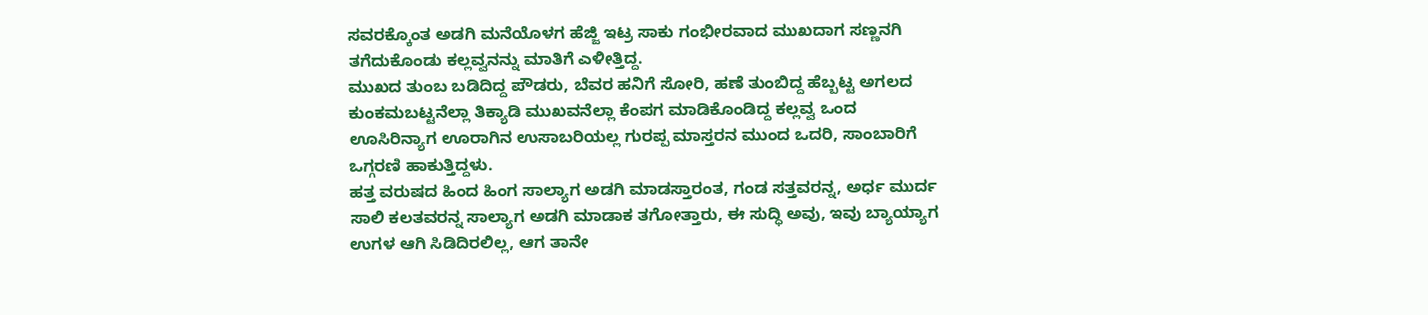ಸವರಕ್ಕೊಂತ ಅಡಗಿ ಮನೆಯೊಳಗ ಹೆಜ್ಜಿ ಇಟ್ರ ಸಾಕು ಗಂಭೀರವಾದ ಮುಖದಾಗ ಸಣ್ಣನಗಿ ತಗೆದುಕೊಂಡು ಕಲ್ಲವ್ವನನ್ನು ಮಾತಿಗೆ ಎಳೀತ್ತಿದ್ದ.
ಮುಖದ ತುಂಬ ಬಡಿದಿದ್ದ ಪೌಡರು, ಬೆವರ ಹನಿಗೆ ಸೋರಿ, ಹಣೆ ತುಂಬಿದ್ದ ಹೆಬ್ಬಟ್ಟ ಅಗಲದ ಕುಂಕಮಬಟ್ಟನೆಲ್ಲಾ ತಿಕ್ಯಾಡಿ ಮುಖವನೆಲ್ಲಾ ಕೆಂಪಗ ಮಾಡಿಕೊಂಡಿದ್ದ ಕಲ್ಲವ್ವ ಒಂದ ಊಸಿರಿನ್ಯಾಗ ಊರಾಗಿನ ಉಸಾಬರಿಯಲ್ಲ ಗುರಪ್ಪ ಮಾಸ್ತರನ ಮುಂದ ಒದರಿ, ಸಾಂಬಾರಿಗೆ ಒಗ್ಗರಣಿ ಹಾಕುತ್ತಿದ್ದಳು.
ಹತ್ತ ವರುಷದ ಹಿಂದ ಹಿಂಗ ಸಾಲ್ಯಾಗ ಅಡಗಿ ಮಾಡಸ್ತಾರಂತ, ಗಂಡ ಸತ್ತವರನ್ನ, ಅರ್ಧ ಮುರ್ದ ಸಾಲಿ ಕಲತವರನ್ನ ಸಾಲ್ಯಾಗ ಅಡಗಿ ಮಾಡಾಕ ತಗೋತ್ತಾರು, ಈ ಸುದ್ಧಿ ಅವು, ಇವು ಬ್ಯಾಯ್ಯಾಗ ಉಗಳ ಆಗಿ ಸಿಡಿದಿರಲಿಲ್ಲ, ಆಗ ತಾನೇ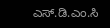ಎಸ್.ಡಿ.ಎಂ.ಸಿ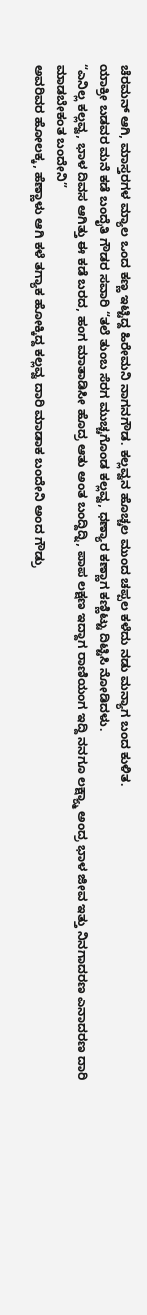ಚೆರಮನ್ ಆಗಿ, ಮಾಸ್ತರಗಳ ಮ್ಯಾಲ ಒಂದ ಕಣ್ಣ ಇಟ್ಟಿದ್ದ ಹಿರೇಮನಿ ನಾಗನಗೌಡ. ಕಲ್ಲವ್ವನ ಹೊಚ್ಚಲ ಮುಂದ ಚಪ್ಪಲ ಕಳೆದು ನಡು ಮನ್ಯಾಗ ಬಂದ ಕುಳಿತ.
ಯಾಕ್ರೀ ಬಡವರ ಮನೆ ಕಡೆ ಬಂದೈತಿ ಗೌಡರ ಸವಾರಿ “ತಲೆ ತುಂಬ ಸೆರಗ ಮುಚ್ಚಗೊಂಡ ಕಲ್ಲವ್ವ, ಧಣ್ಯಾರ ಕಣ್ಣಾಗ ಕಣ್ಣಿಟ್ಟು ದಿಟ್ಟಿಸಿ ನೋಡಿದಳು.
“ಎನಿಲ್ಲ ಕಲ್ಲವ್ವ, ಭಾಳ ದಿವಸ ಆಗಿತ್ತು ಈ ಕಡೆ ಬರದ, ಹಂಗ ಮಾತಾಡಿಸೀ ಹೊದ್ರ ಆತು ಅಂತ ಬಂದ್ದಿದ್ನಿ, ಪಾಪ ಲಕ್ಷಣ ಇದ್ದಾಗ ರಾಣಿಯಂಗ ಇದ್ದಿ ನನಗೂ ಲಕ್ಷ್ಯ್ಮಾ ಅಂದ್ರ ಭಾಳ ಜೀವ ಇತ್ತು ನಿನಗಾದರಣ ಎನಾದರಣ ದಾರಿ ಮಾಡಬೇಕಂತ ಬಂದೇನಿ”
ಅವರಿವರ ಹೋಲಕ್ಕ, ಹೆಣ್ಣಾಳು ಆಗಿ ಕಳೆ ತಗ್ಯಾಕ ಹೋಕ್ಕಿದ್ದ ಕಲ್ಲವ್ವ ದಾರಿ ಮಾಡಾಕ ಬಂದೇನಿ ಅಂದ ಗೌಡ್ರು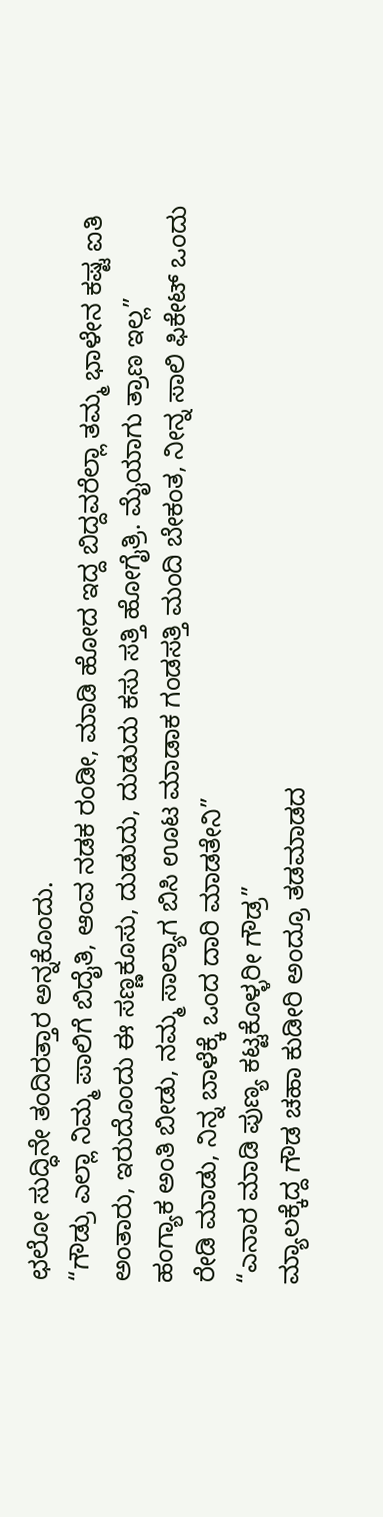ಛಲೋ ಸುದ್ಧಿನೇ ತಂದಿರತ್ತಾರ ಅನ್ನಕೊಂದು.
“ಗೌಡ್ರು ಎಲ್ಲಾ ನಿಮ್ಮ ಪಾಲಿಗೆ ಬಿದೈತಿ, ಆಂವ ನಡಕ ರಂಡೀ, ಮಾಡಿ ಹೋದ ಇದ್ದ ಬಿದ್ದವರೆಲ್ಲಾ ತಮ್ಮ ಭಾಳೇನ ಕಷ್ಟ ಐತಿ ಅಂತಾರು, ಇರುದೊಂದು ಈ ಸಣ್ಣಕೂಸು, ದುಡುದು, ದುಡುದು ಕಸು ಸತ್ತಿ ಹೋಗೈತ್ರಿ. ಮೈಯಾಗು ತ್ರಾಣ ಇಲ್ಲ”
ಹಂಗ್ಯಾಕ ಅಂತಿ ಬೀಡು, ನಮ್ಮ ಸಾಲ್ಯಾಗ ಬಿಸಿ ಊಟ ಮಾಡಾಕ ಗಂಡಸತ್ತಿ ಮಂದಿ ಬೇಕಂತ, ನೀನ್ನ ಸಾಲಿ ಫಿಕೇಟ್ ಒಂದು ರೇಡಿ ಮಾಡು, ನಿನ್ನ ಬಾಳೆಕ್ಕೆ ಒಂದ ದಾರಿ ಮಾಡತೇನಿ”
“ಎನಾರ ಮಾಡಿ ಪುಣ್ಯ ಕಟ್ಟಕೊಳ್ಳರೀ ಗೌಡ್ರ”
ಮ್ಯಾಲಕ್ಕೆದ್ದ ಗೌಡ ಚಹಾ ಕುಡೀರಿ ಅಂದ್ರೂ ತಡಮಾಡದ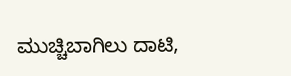ಮುಚ್ಚಿಬಾಗಿಲು ದಾಟಿ,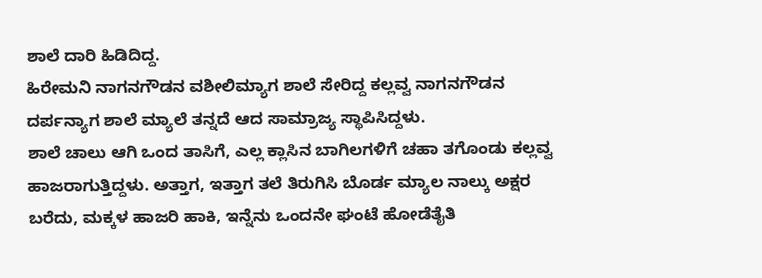ಶಾಲೆ ದಾರಿ ಹಿಡಿದಿದ್ದ.
ಹಿರೇಮನಿ ನಾಗನಗೌಡನ ವಶೀಲಿಮ್ಯಾಗ ಶಾಲೆ ಸೇರಿದ್ದ ಕಲ್ಲವ್ವ ನಾಗನಗೌಡನ ದರ್ಪನ್ಯಾಗ ಶಾಲೆ ಮ್ಯಾಲೆ ತನ್ನದೆ ಆದ ಸಾಮ್ರಾಜ್ಯ ಸ್ಥಾಪಿಸಿದ್ದಳು.
ಶಾಲೆ ಚಾಲು ಆಗಿ ಒಂದ ತಾಸಿಗೆ, ಎಲ್ಲ ಕ್ಲಾಸಿನ ಬಾಗಿಲಗಳಿಗೆ ಚಹಾ ತಗೊಂಡು ಕಲ್ಲವ್ವ ಹಾಜರಾಗುತ್ತಿದ್ದಳು. ಅತ್ತಾಗ, ಇತ್ತಾಗ ತಲೆ ತಿರುಗಿಸಿ ಬೊರ್ಡ ಮ್ಯಾಲ ನಾಲ್ಕು ಅಕ್ಷರ ಬರೆದು, ಮಕ್ಕಳ ಹಾಜರಿ ಹಾಕಿ, ಇನ್ನೆನು ಒಂದನೇ ಘಂಟೆ ಹೋಡೆತೈತಿ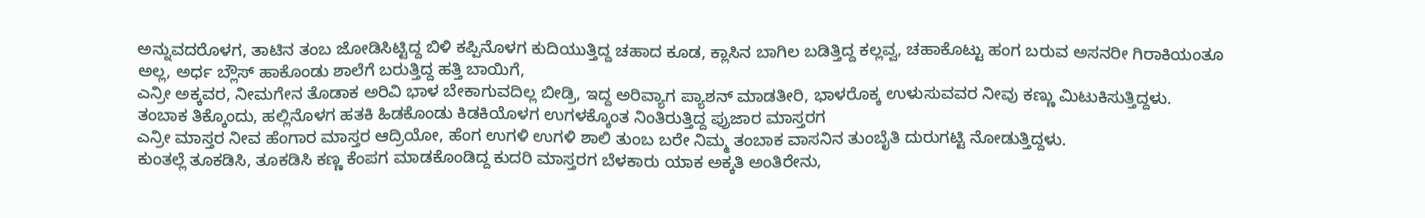ಅನ್ನುವದರೊಳಗ, ತಾಟಿನ ತಂಬ ಜೋಡಿಸಿಟ್ಟಿದ್ದ ಬಿಳಿ ಕಪ್ಪಿನೊಳಗ ಕುದಿಯುತ್ತಿದ್ದ ಚಹಾದ ಕೂಡ, ಕ್ಲಾಸಿನ ಬಾಗಿಲ ಬಡಿತ್ತಿದ್ದ ಕಲ್ಲವ್ವ, ಚಹಾಕೊಟ್ಟು ಹಂಗ ಬರುವ ಅಸನರೀ ಗಿರಾಕಿಯಂತೂ ಅಲ್ಲ, ಅರ್ಧ ಬ್ಲೌಸ್ ಹಾಕೊಂಡು ಶಾಲೆಗೆ ಬರುತ್ತಿದ್ದ ಹತ್ತಿ ಬಾಯಿಗೆ,
ಎನ್ರೀ ಅಕ್ಕವರ, ನೀಮಗೇನ ತೊಡಾಕ ಅರಿವಿ ಭಾಳ ಬೇಕಾಗುವದಿಲ್ಲ ಬೀಡ್ರಿ, ಇದ್ದ ಅರಿವ್ಯಾಗ ಪ್ಯಾಶನ್ ಮಾಡತೀರಿ, ಭಾಳರೊಕ್ಕ ಉಳುಸುವವರ ನೀವು ಕಣ್ಣು ಮಿಟುಕಿಸುತ್ತಿದ್ದಳು.
ತಂಬಾಕ ತಿಕ್ಕೊಂದು, ಹಲ್ಲಿನೊಳಗ ಹತಕಿ ಹಿಡಕೊಂಡು ಕಿಡಕಿಯೊಳಗ ಉಗಳಕ್ಕೊಂತ ನಿಂತಿರುತ್ತಿದ್ದ ಪ್ರುಜಾರ ಮಾಸ್ತರಗ
ಎನ್ರೀ ಮಾಸ್ತರ ನೀವ ಹೆಂಗಾರ ಮಾಸ್ತರ ಆದ್ರಿಯೋ, ಹೆಂಗ ಉಗಳಿ ಉಗಳಿ ಶಾಲಿ ತುಂಬ ಬರೇ ನಿಮ್ಮ ತಂಬಾಕ ವಾಸನಿನ ತುಂಬೈತಿ ದುರುಗಟ್ಟಿ ನೋಡುತ್ತಿದ್ದಳು.
ಕುಂತಲ್ಲೆ ತೂಕಡಿಸಿ, ತೂಕಡಿಸಿ ಕಣ್ಣ ಕೆಂಪಗ ಮಾಡಕೊಂಡಿದ್ದ ಕುದರಿ ಮಾಸ್ತರಗ ಬೆಳಕಾರು ಯಾಕ ಅಕ್ಕತಿ ಅಂತಿರೇನು,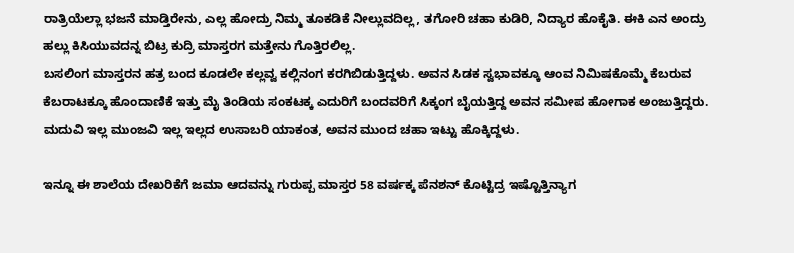ರಾತ್ರಿಯೆಲ್ಲಾ ಭಜನೆ ಮಾಡ್ತಿರೇನು, ಎಲ್ಲ ಹೋದ್ರು ನಿಮ್ಮ ತೂಕಡಿಕೆ ನೀಲ್ಲುವದಿಲ್ಲ, ತಗೋರಿ ಚಹಾ ಕುಡಿರಿ, ನಿದ್ಯಾರ ಹೊಕೈತಿ. ಈಕಿ ಎನ ಅಂದ್ರು ಹಲ್ಲು ಕಿಸಿಯುವದನ್ನ ಬಿಟ್ರ ಕುದ್ರಿ ಮಾಸ್ತರಗ ಮತ್ತೇನು ಗೊತ್ತಿರಲಿಲ್ಲ.
ಬಸಲಿಂಗ ಮಾಸ್ತರನ ಹತ್ರ ಬಂದ ಕೂಡಲೇ ಕಲ್ಲವ್ವ ಕಲ್ಲಿನಂಗ ಕರಗಿಬಿಡುತ್ತಿದ್ದಳು. ಅವನ ಸಿಡಕ ಸ್ವಭಾವಕ್ಕೂ ಆಂವ ನಿಮಿಷಕೊಮ್ಮೆ ಕೆಬರುವ ಕೆಬರಾಟಕ್ಕೂ ಹೊಂದಾಣಿಕೆ ಇತ್ತು ಮೈ ತಿಂಡಿಯ ಸಂಕಟಕ್ಕ ಎದುರಿಗೆ ಬಂದವರಿಗೆ ಸಿಕ್ಕಂಗ ಬೈಯತ್ತಿದ್ದ ಅವನ ಸಮೀಪ ಹೋಗಾಕ ಅಂಜುತ್ತಿದ್ದರು. ಮದುವಿ ಇಲ್ಲ ಮುಂಜವಿ ಇಲ್ಲ ಇಲ್ಲದ ಉಸಾಬರಿ ಯಾಕಂತ, ಅವನ ಮುಂದ ಚಹಾ ಇಟ್ಟು ಹೊಕ್ಕಿದ್ದಳು.

ಇನ್ನೂ ಈ ಶಾಲೆಯ ದೇಖರಿಕೆಗೆ ಜಮಾ ಆದವನ್ನು ಗುರುಪ್ಪ ಮಾಸ್ತರ 58 ವರ್ಷಕ್ಕ ಪೆನಶನ್ ಕೊಟ್ಟಿದ್ರ ಇಷ್ಟೊತ್ತಿನ್ಯಾಗ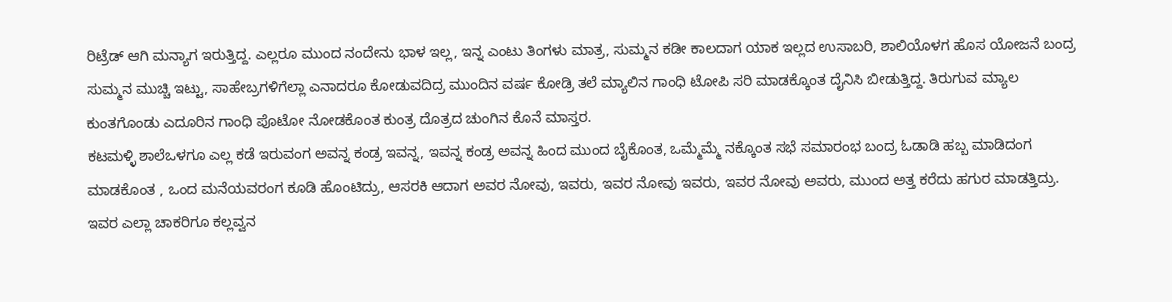ರಿಟ್ರೆಡ್ ಆಗಿ ಮನ್ಯಾಗ ಇರುತ್ತಿದ್ದ. ಎಲ್ಲರೂ ಮುಂದ ನಂದೇನು ಭಾಳ ಇಲ್ಲ, ಇನ್ನ ಎಂಟು ತಿಂಗಳು ಮಾತ್ರ, ಸುಮ್ಮನ ಕಡೀ ಕಾಲದಾಗ ಯಾಕ ಇಲ್ಲದ ಉಸಾಬರಿ, ಶಾಲಿಯೊಳಗ ಹೊಸ ಯೋಜನೆ ಬಂದ್ರ ಸುಮ್ಮನ ಮುಚ್ಚಿ ಇಟ್ಟು, ಸಾಹೇಬ್ರಗಳಿಗೆಲ್ಲಾ ಎನಾದರೂ ಕೋಡುವದಿದ್ರ ಮುಂದಿನ ವರ್ಷ ಕೋಡ್ರಿ ತಲೆ ಮ್ಯಾಲಿನ ಗಾಂಧಿ ಟೋಪಿ ಸರಿ ಮಾಡಕ್ಕೊಂತ ದೈನಿಸಿ ಬೀಡುತ್ತಿದ್ದ. ತಿರುಗುವ ಮ್ಯಾಲ ಕುಂತಗೊಂಡು ಎದೂರಿನ ಗಾಂಧಿ ಪೊಟೋ ನೋಡಕೊಂತ ಕುಂತ್ರ ದೊತ್ರದ ಚುಂಗಿನ ಕೊನೆ ಮಾಸ್ತರ.
ಕಟಮಳ್ಳಿ ಶಾಲೆಒಳಗೂ ಎಲ್ಲ ಕಡೆ ಇರುವಂಗ ಅವನ್ನ ಕಂಡ್ರ ಇವನ್ನ, ಇವನ್ನ ಕಂಡ್ರ ಅವನ್ನ ಹಿಂದ ಮುಂದ ಬೈಕೊಂತ, ಒಮ್ಮೆಮ್ಮೆ ನಕ್ಕೊಂತ ಸಭೆ ಸಮಾರಂಭ ಬಂದ್ರ ಓಡಾಡಿ ಹಬ್ಬ ಮಾಡಿದಂಗ ಮಾಡಕೊಂತ , ಒಂದ ಮನೆಯವರಂಗ ಕೂಡಿ ಹೊಂಟಿದ್ರು, ಆಸರಕಿ ಆದಾಗ ಅವರ ನೋವು, ಇವರು, ಇವರ ನೋವು ಇವರು, ಇವರ ನೋವು ಅವರು, ಮುಂದ ಅತ್ತ ಕರೆದು ಹಗುರ ಮಾಡತ್ತಿದ್ರು. ಇವರ ಎಲ್ಲಾ ಚಾಕರಿಗೂ ಕಲ್ಲವ್ವನ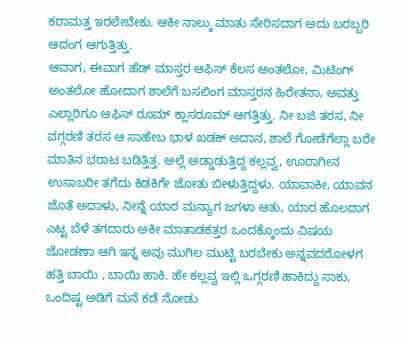ಕರಾಮತ್ತ ಇರಲೇಬೇಕು. ಆಕೀ ನಾಲ್ಕು ಮಾತು ಸೇರಿಸದಾಗ ಅದು ಬರಬ್ಬರಿ ಆದಂಗ ಆಗುತ್ತಿತ್ತು.
ಆವಾಗ, ಈವಾಗ ಹೆಡ್ ಮಾಸ್ತರ ಆಫಿಸ್ ಕೆಲಸ ಅಂತಲೋ, ಮಿಟಿಂಗ್ ಅಂತಲೋ ಹೋದಾಗ ಶಾಲೆಗೆ ಬಸಲಿಂಗ ಮಾಸ್ತರನ ಹಿರೇತನಾ, ಅವತ್ತು ಎಲ್ಲಾರಿಗೂ ಆಫಿಸ್ ರೂಮ್ ಕ್ಲಾಸರೂಮ್ ಆಗತ್ತಿತ್ತು. ನೀ ಬಜಿ ತರಸ, ನೀ ವಗ್ಗರಣಿ ತರಸ ಆ ಸಾಹೇಬ ಭಾಳ ಖಡಕ್ ಅದಾನ, ಶಾಲೆ ಗೋಡೆಗೆಲ್ಲಾ ಬರೇ ಮಾತಿನ ಭರಾಟ ಬಡಿತ್ತಿತ್ತ. ಅಲ್ಲೆ ಅಡ್ಡಾಡುತ್ತಿದ್ದ ಕಲ್ಲವ್ವ, ಊರಾಗೀನ ಉಸಾಬರೀ ತಗೆದು ಕಿಡಕಿಗೇ ಜೋತು ಬೀಳುತ್ತಿದ್ದಳು. ಯಾವಾಕೀ, ಯಾವನ ಜೊತೆ ಅದಾಳು, ನೀನ್ನೆ ಯಾರ ಮನ್ಯಾಗ ಜಗಳಾ ಆತು, ಯಾರ ಹೊಲದಾಗ ಎಟ್ಟ ಬೆಳೆ ತಗದಾರು ಅಕೀ ಮಾತಾಡಕತ್ತರ ಒಂದಕ್ಕೊಂದು ವಿಷಯ ಜೋಡಣಾ ಆಗಿ ಇನ್ನ ಅವು ಮುಗಿಲ ಮುಟ್ಟಿ ಬರಬೇಕು ಅನ್ನವದರೋಳಗ ಹತ್ತಿ ಬಾಯಿ , ಬಾಯಿ ಹಾಕಿ. ಹೇ ಕಲ್ಲವ್ವ ಇಲ್ಲಿ ಒಗ್ಗರಣಿ ಹಾಕಿದ್ದು ಸಾಕು, ಒಂದಿಷ್ಟ ಅಡಿಗೆ ಮನೆ ಕಡೆ ನೋಡು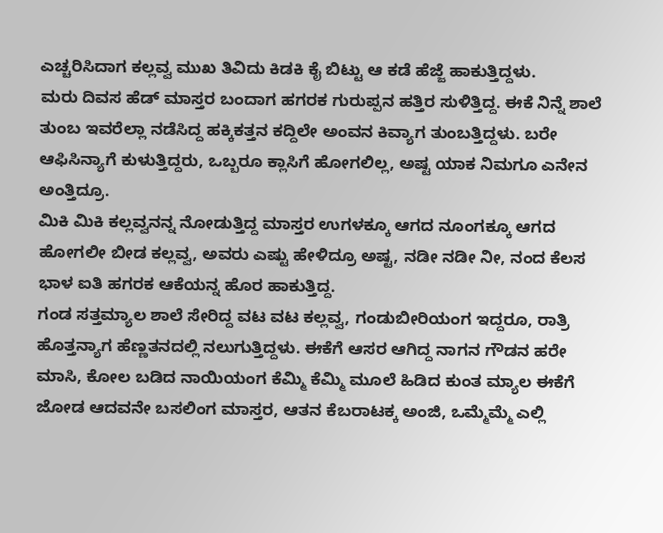ಎಚ್ಚರಿಸಿದಾಗ ಕಲ್ಲವ್ವ ಮುಖ ತಿವಿದು ಕಿಡಕಿ ಕೈ ಬಿಟ್ಟು ಆ ಕಡೆ ಹೆಜ್ಜೆ ಹಾಕುತ್ತಿದ್ದಳು.
ಮರು ದಿವಸ ಹೆಡ್ ಮಾಸ್ತರ ಬಂದಾಗ ಹಗರಕ ಗುರುಪ್ಪನ ಹತ್ತಿರ ಸುಳಿತ್ತಿದ್ದ. ಈಕೆ ನಿನ್ನೆ ಶಾಲೆ ತುಂಬ ಇವರೆಲ್ಲಾ ನಡೆಸಿದ್ದ ಹಕ್ಕಿಕತ್ತನ ಕದ್ದಿಲೇ ಅಂವನ ಕಿವ್ಯಾಗ ತುಂಬತ್ತಿದ್ದಳು. ಬರೇ ಆಫಿಸಿನ್ಯಾಗೆ ಕುಳುತ್ತಿದ್ದರು, ಒಬ್ಬರೂ ಕ್ಲಾಸಿಗೆ ಹೋಗಲಿಲ್ಲ, ಅಷ್ಟ ಯಾಕ ನಿಮಗೂ ಎನೇನ ಅಂತ್ತಿದ್ರೂ.
ಮಿಕಿ ಮಿಕಿ ಕಲ್ಲವ್ವನನ್ನ ನೋಡುತ್ತಿದ್ದ ಮಾಸ್ತರ ಉಗಳಕ್ಕೂ ಆಗದ ನೂಂಗಕ್ಕೂ ಆಗದ ಹೋಗಲೀ ಬೀಡ ಕಲ್ಲವ್ವ, ಅವರು ಎಷ್ಟು ಹೇಳಿದ್ರೂ ಅಷ್ಟ, ನಡೀ ನಡೀ ನೀ, ನಂದ ಕೆಲಸ ಭಾಳ ಐತಿ ಹಗರಕ ಆಕೆಯನ್ನ ಹೊರ ಹಾಕುತ್ತಿದ್ದ.
ಗಂಡ ಸತ್ತಮ್ಯಾಲ ಶಾಲೆ ಸೇರಿದ್ದ ವಟ ವಟ ಕಲ್ಲವ್ವ, ಗಂಡುಬೀರಿಯಂಗ ಇದ್ದರೂ, ರಾತ್ರಿ ಹೊತ್ತನ್ಯಾಗ ಹೆಣ್ಣತನದಲ್ಲಿ ನಲುಗುತ್ತಿದ್ದಳು. ಈಕೆಗೆ ಆಸರ ಆಗಿದ್ದ ನಾಗನ ಗೌಡನ ಹರೇ ಮಾಸಿ, ಕೋಲ ಬಡಿದ ನಾಯಿಯಂಗ ಕೆಮ್ಮಿ ಕೆಮ್ಮಿ ಮೂಲೆ ಹಿಡಿದ ಕುಂತ ಮ್ಯಾಲ ಈಕೆಗೆ ಜೋಡ ಆದವನೇ ಬಸಲಿಂಗ ಮಾಸ್ತರ, ಆತನ ಕೆಬರಾಟಕ್ಕ ಅಂಜಿ, ಒಮ್ಮೆಮ್ಮೆ ಎಲ್ಲಿ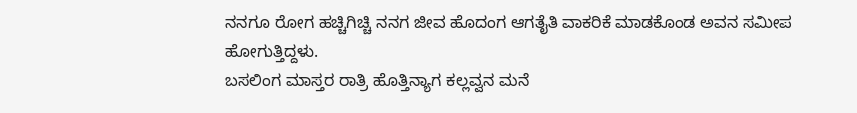ನನಗೂ ರೋಗ ಹಚ್ಚಿಗಿಚ್ಚಿ ನನಗ ಜೀವ ಹೊದಂಗ ಆಗತೈತಿ ವಾಕರಿಕೆ ಮಾಡಕೊಂಡ ಅವನ ಸಮೀಪ ಹೋಗುತ್ತಿದ್ದಳು.
ಬಸಲಿಂಗ ಮಾಸ್ತರ ರಾತ್ರಿ ಹೊತ್ತಿನ್ಯಾಗ ಕಲ್ಲವ್ವನ ಮನೆ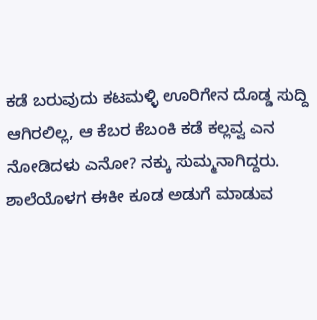ಕಡೆ ಬರುವುದು ಕಟಮಳ್ಳಿ ಊರಿಗೇನ ದೊಡ್ಡ ಸುದ್ದಿ ಆಗಿರಲಿಲ್ಲ, ಆ ಕೆಬರ ಕೆಬಂಕಿ ಕಡೆ ಕಲ್ಲವ್ವ ಎನ ನೋಡಿದಳು ಎನೋ? ನಕ್ಕು ಸುಮ್ಮನಾಗಿದ್ದರು.
ಶಾಲೆಯೊಳಗ ಈಕೀ ಕೂಡ ಅಡುಗೆ ಮಾಡುವ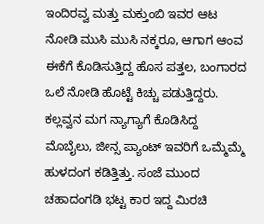ಇಂದಿರವ್ವ ಮತ್ತು ಮಕ್ತುಂಬಿ ಇವರ ಆಟ ನೋಡಿ ಮುಸಿ ಮುಸಿ ನಕ್ಕರೂ, ಆಗಾಗ ಆಂವ ಈಕೆಗೆ ಕೊಡಿಸುತ್ತಿದ್ದ ಹೊಸ ಪತ್ತಲ, ಬಂಗಾರದ ಒಲೆ ನೋಡಿ ಹೊಟ್ಟೆ ಕಿಚ್ಚು ಪಡುತ್ತಿದ್ದರು. ಕಲ್ಲವ್ವನ ಮಗ ನ್ಯಾಗ್ಯಾಗೆ ಕೊಡಿಸಿದ್ದ ಮೊಬೈಲು, ಜೀನ್ಸ ಪ್ಯಾಂಟ್ ಇವರಿಗೆ ಒಮ್ಮೆಮ್ಮೆ ಹುಳದಂಗ ಕಡಿತ್ತಿತ್ತು. ಸಂಜೆ ಮುಂದ ಚಹಾದಂಗಡಿ ಭಟ್ಟ ಕಾರ ಇದ್ದ ಮಿರಚಿ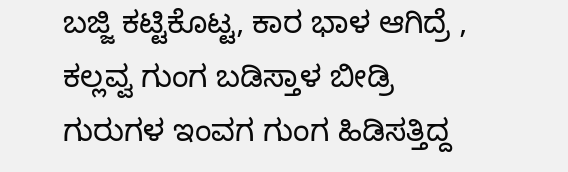ಬಜ್ಜಿ ಕಟ್ಟಿಕೊಟ್ಟ, ಕಾರ ಭಾಳ ಆಗಿದ್ರೆ , ಕಲ್ಲವ್ವ ಗುಂಗ ಬಡಿಸ್ತಾಳ ಬೀಡ್ರಿ ಗುರುಗಳ ಇಂವಗ ಗುಂಗ ಹಿಡಿಸತ್ತಿದ್ದ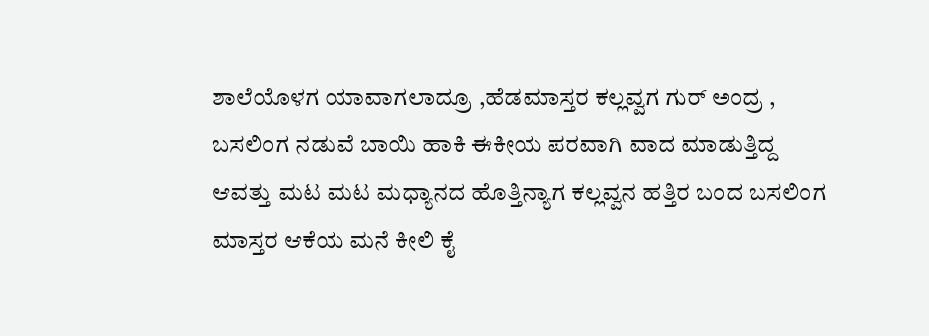ಶಾಲೆಯೊಳಗ ಯಾವಾಗಲಾದ್ರೂ ,ಹೆಡಮಾಸ್ತರ ಕಲ್ಲವ್ವಗ ಗುರ್ ಅಂದ್ರ , ಬಸಲಿಂಗ ನಡುವೆ ಬಾಯಿ ಹಾಕಿ ಈಕೀಯ ಪರವಾಗಿ ವಾದ ಮಾಡುತ್ತಿದ್ದ
ಆವತ್ತು ಮಟ ಮಟ ಮಧ್ಯಾನದ ಹೊತ್ತಿನ್ಯಾಗ ಕಲ್ಲವ್ವನ ಹತ್ತಿರ ಬಂದ ಬಸಲಿಂಗ ಮಾಸ್ತರ ಆಕೆಯ ಮನೆ ಕೀಲಿ ಕೈ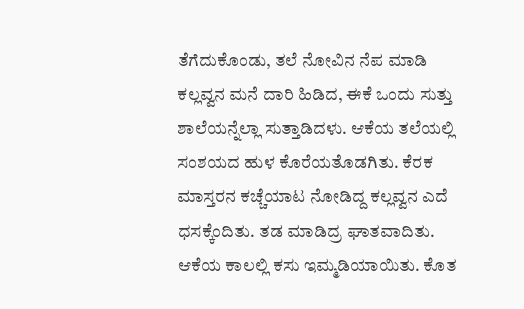ತೆಗೆದುಕೊಂಡು, ತಲೆ ನೋವಿನ ನೆಪ ಮಾಡಿ ಕಲ್ಲವ್ವನ ಮನೆ ದಾರಿ ಹಿಡಿದ, ಈಕೆ ಒಂದು ಸುತ್ತು ಶಾಲೆಯನ್ನೆಲ್ಲಾ ಸುತ್ತಾಡಿದಳು. ಆಕೆಯ ತಲೆಯಲ್ಲಿ ಸಂಶಯದ ಹುಳ ಕೊರೆಯತೊಡಗಿತು. ಕೆರಕ ಮಾಸ್ತರನ ಕಚ್ಚೆಯಾಟ ನೋಡಿದ್ದ ಕಲ್ಲವ್ವನ ಎದೆ ಧಸಕ್ಕೆಂದಿತು. ತಡ ಮಾಡಿದ್ರ ಘಾತವಾದಿತು. ಆಕೆಯ ಕಾಲಲ್ಲಿ ಕಸು ಇಮ್ಮಡಿಯಾಯಿತು. ಕೊತ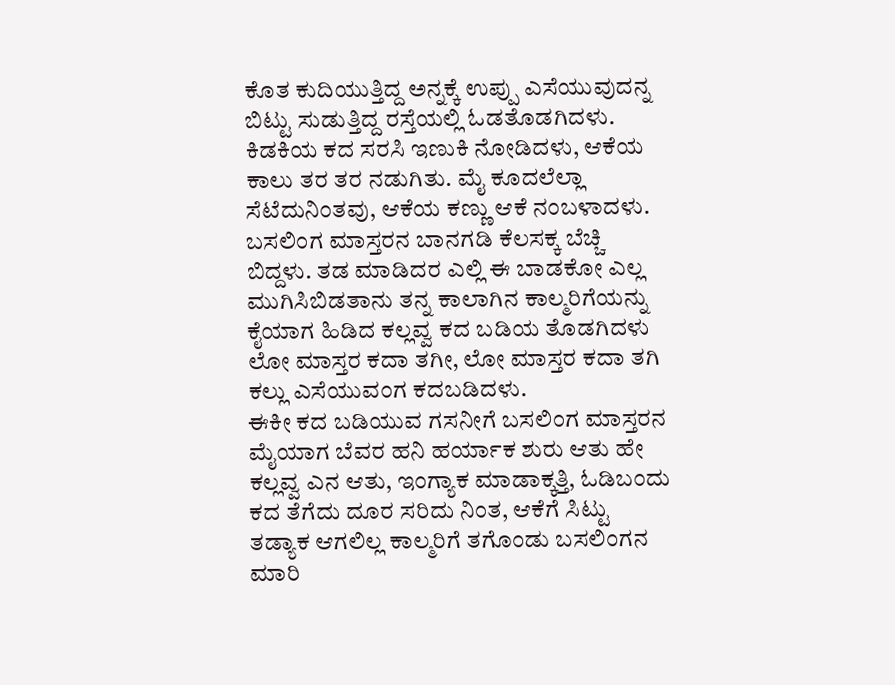ಕೊತ ಕುದಿಯುತ್ತಿದ್ದ ಅನ್ನಕ್ಕೆ ಉಪ್ಪು ಎಸೆಯುವುದನ್ನ ಬಿಟ್ಟು ಸುಡುತ್ತಿದ್ದ ರಸ್ತೆಯಲ್ಲಿ ಓಡತೊಡಗಿದಳು.
ಕಿಡಕಿಯ ಕದ ಸರಸಿ ಇಣುಕಿ ನೋಡಿದಳು, ಆಕೆಯ ಕಾಲು ತರ ತರ ನಡುಗಿತು. ಮೈ ಕೂದಲೆಲ್ಲಾ ಸೆಟೆದುನಿಂತವು, ಆಕೆಯ ಕಣ್ಣು ಆಕೆ ನಂಬಳಾದಳು. ಬಸಲಿಂಗ ಮಾಸ್ತರನ ಬಾನಗಡಿ ಕೆಲಸಕ್ಕ ಬೆಚ್ಚಿ ಬಿದ್ದಳು. ತಡ ಮಾಡಿದರ ಎಲ್ಲಿ ಈ ಬಾಡಕೋ ಎಲ್ಲ ಮುಗಿಸಿಬಿಡತಾನು ತನ್ನ ಕಾಲಾಗಿನ ಕಾಲ್ಮರಿಗೆಯನ್ನು ಕೈಯಾಗ ಹಿಡಿದ ಕಲ್ಲವ್ವ ಕದ ಬಡಿಯ ತೊಡಗಿದಳು ಲೋ ಮಾಸ್ತರ ಕದಾ ತಗೀ, ಲೋ ಮಾಸ್ತರ ಕದಾ ತಗಿ ಕಲ್ಲು ಎಸೆಯುವಂಗ ಕದಬಡಿದಳು.
ಈಕೀ ಕದ ಬಡಿಯುವ ಗಸನೀಗೆ ಬಸಲಿಂಗ ಮಾಸ್ತರನ ಮೈಯಾಗ ಬೆವರ ಹನಿ ಹರ್ಯಾಕ ಶುರು ಆತು ಹೇ ಕಲ್ಲವ್ವ ಎನ ಆತು, ಇಂಗ್ಯಾಕ ಮಾಡಾಕ್ಕತ್ತಿ, ಓಡಿಬಂದು ಕದ ತೆಗೆದು ದೂರ ಸರಿದು ನಿಂತ, ಆಕೆಗೆ ಸಿಟ್ಟು ತಡ್ಯಾಕ ಆಗಲಿಲ್ಲ ಕಾಲ್ಮರಿಗೆ ತಗೊಂಡು ಬಸಲಿಂಗನ ಮಾರಿ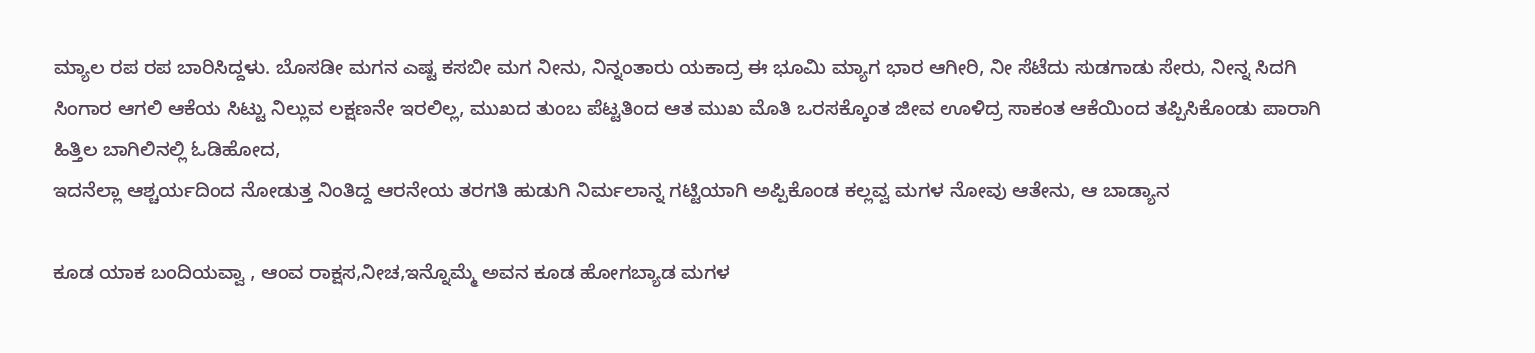ಮ್ಯಾಲ ರಪ ರಪ ಬಾರಿಸಿದ್ದಳು. ಬೊಸಡೀ ಮಗನ ಎಷ್ಟ ಕಸಬೀ ಮಗ ನೀನು, ನಿನ್ನಂತಾರು ಯಕಾದ್ರ ಈ ಭೂಮಿ ಮ್ಯಾಗ ಭಾರ ಆಗೀರಿ, ನೀ ಸೆಟೆದು ಸುಡಗಾಡು ಸೇರು, ನೀನ್ನ ಸಿದಗಿ ಸಿಂಗಾರ ಆಗಲಿ ಆಕೆಯ ಸಿಟ್ಟು ನಿಲ್ಲುವ ಲಕ್ಷಣನೇ ಇರಲಿಲ್ಲ, ಮುಖದ ತುಂಬ ಪೆಟ್ಟತಿಂದ ಆತ ಮುಖ ಮೊತಿ ಒರಸಕ್ಕೊಂತ ಜೀವ ಊಳಿದ್ರ ಸಾಕಂತ ಆಕೆಯಿಂದ ತಪ್ಪಿಸಿಕೊಂಡು ಪಾರಾಗಿ ಹಿತ್ತಿಲ ಬಾಗಿಲಿನಲ್ಲಿ ಓಡಿಹೋದ,
ಇದನೆಲ್ಲಾ ಆಶ್ಚರ್ಯದಿಂದ ನೋಡುತ್ತ ನಿಂತಿದ್ದ ಆರನೇಯ ತರಗತಿ ಹುಡುಗಿ ನಿರ್ಮಲಾನ್ನ ಗಟ್ಟಿಯಾಗಿ ಅಪ್ಪಿಕೊಂಡ ಕಲ್ಲವ್ವ ಮಗಳ ನೋವು ಆತೇನು, ಆ ಬಾಡ್ಯಾನ

ಕೂಡ ಯಾಕ ಬಂದಿಯವ್ವಾ , ಆಂವ ರಾಕ್ಷಸ,ನೀಚ,ಇನ್ನೊಮ್ಮೆ ಅವನ ಕೂಡ ಹೋಗಬ್ಯಾಡ ಮಗಳ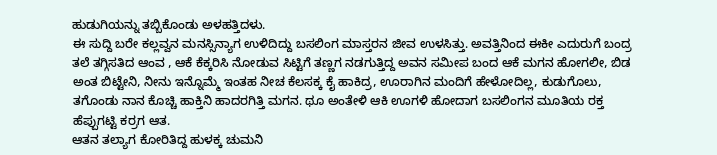ಹುಡುಗಿಯನ್ನು ತಬ್ಬಿಕೊಂಡು ಅಳಹತ್ತಿದಳು.
ಈ ಸುದ್ದಿ ಬರೇ ಕಲ್ಲವ್ವನ ಮನಸ್ಸಿನ್ಯಾಗ ಉಳಿದಿದ್ದು ಬಸಲಿಂಗ ಮಾಸ್ತರನ ಜೀವ ಉಳಸಿತ್ತು. ಅವತ್ತಿನಿಂದ ಈಕೀ ಎದುರುಗೆ ಬಂದ್ರ ತಲೆ ತಗ್ಗಿಸತಿದ ಆಂವ , ಆಕೆ ಕೆಕ್ಕರಿಸಿ ನೋಡುವ ಸಿಟ್ಟಿಗೆ ತಣ್ಣಗ ನಡಗುತ್ತಿದ್ದ ಅವನ ಸಮೀಪ ಬಂದ ಆಕೆ ಮಗನ ಹೋಗಲೀ, ಬಿಡ ಅಂತ ಬಿಟ್ಟೇನಿ, ನೀನು ಇನ್ನೊಮ್ಮೆ ಇಂತಹ ನೀಚ ಕೆಲಸಕ್ಕ ಕೈ ಹಾಕಿದ್ರ, ಊರಾಗಿನ ಮಂದಿಗೆ ಹೇಳೋದಿಲ್ಲ, ಕುಡುಗೊಲು, ತಗೊಂಡು ನಾನ ಕೊಚ್ಚಿ ಹಾಕ್ತಿನಿ ಹಾದರಗಿತ್ತಿ ಮಗನ. ಥೂ ಅಂತೇಳಿ ಆಕಿ ಊಗಳಿ ಹೋದಾಗ ಬಸಲಿಂಗನ ಮೂತಿಯ ರಕ್ತ ಹೆಪ್ಪುಗಟ್ಟಿ ಕರ್ರಗ ಆತ.
ಆತನ ತಲ್ಯಾಗ ಕೋರಿತಿದ್ದ ಹುಳಕ್ಕ ಚುಮನಿ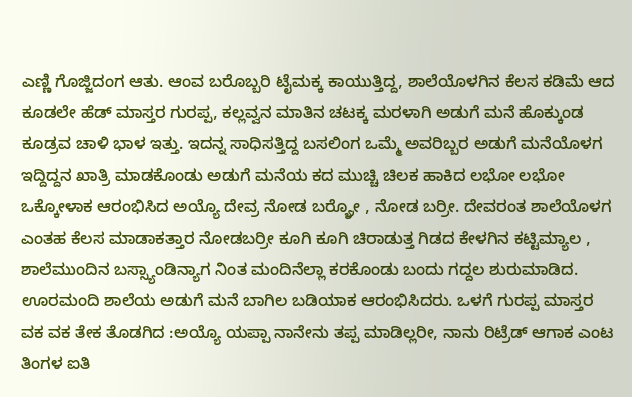ಎಣ್ಣಿ ಗೊಜ್ಜಿದಂಗ ಆತು. ಆಂವ ಬರೊಬ್ಬರಿ ಟೈಮಕ್ಕ ಕಾಯುತ್ತಿದ್ದ, ಶಾಲೆಯೊಳಗಿನ ಕೆಲಸ ಕಡಿಮೆ ಆದ ಕೂಡಲೇ ಹೆಡ್ ಮಾಸ್ತರ ಗುರಪ್ಪ, ಕಲ್ಲವ್ವನ ಮಾತಿನ ಚಟಕ್ಕ ಮರಳಾಗಿ ಅಡುಗೆ ಮನೆ ಹೊಕ್ಕುಂಡ ಕೂಡ್ರವ ಚಾಳಿ ಭಾಳ ಇತ್ತು. ಇದನ್ನ ಸಾಧಿಸತ್ತಿದ್ದ ಬಸಲಿಂಗ ಒಮ್ಮೆ ಅವರಿಬ್ಬರ ಅಡುಗೆ ಮನೆಯೊಳಗ ಇದ್ದಿದ್ದನ ಖಾತ್ರಿ ಮಾಡಕೊಂಡು ಅಡುಗೆ ಮನೆಯ ಕದ ಮುಚ್ಚಿ ಚಿಲಕ ಹಾಕಿದ ಲಭೋ ಲಭೋ ಒಕ್ಕೋಳಾಕ ಆರಂಭಿಸಿದ ಅಯ್ಯೊ ದೇವ್ರ ನೋಡ ಬರ್ರ್ಯೋ , ನೋಡ ಬರ್ರೀ. ದೇವರಂತ ಶಾಲೆಯೊಳಗ ಎಂತಹ ಕೆಲಸ ಮಾಡಾಕತ್ತಾರ ನೋಡಬರ್ರೀ ಕೂಗಿ ಕೂಗಿ ಚಿರಾಡುತ್ತ ಗಿಡದ ಕೇಳಗಿನ ಕಟ್ಟಿಮ್ಯಾಲ , ಶಾಲೆಮುಂದಿನ ಬಸ್ಸ್ಯಾಂಡಿನ್ಯಾಗ ನಿಂತ ಮಂದಿನೆಲ್ಲಾ ಕರಕೊಂಡು ಬಂದು ಗದ್ದಲ ಶುರುಮಾಡಿದ.
ಊರಮಂದಿ ಶಾಲೆಯ ಅಡುಗೆ ಮನೆ ಬಾಗಿಲ ಬಡಿಯಾಕ ಆರಂಭಿಸಿದರು. ಒಳಗೆ ಗುರಪ್ಪ ಮಾಸ್ತರ ವಕ ವಕ ತೇಕ ತೊಡಗಿದ :ಅಯ್ಯೊ ಯಪ್ಪಾ ನಾನೇನು ತಪ್ಪ ಮಾಡಿಲ್ಲರೀ, ನಾನು ರಿಟ್ರೆಡ್ ಆಗಾಕ ಎಂಟ ತಿಂಗಳ ಐತಿ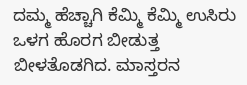ದಮ್ಮ ಹೆಚ್ಚಾಗಿ ಕೆಮ್ಮಿ ಕೆಮ್ಮಿ ಉಸಿರು ಒಳಗ ಹೊರಗ ಬೀಡುತ್ತ ಬೀಳತೊಡಗಿದ. ಮಾಸ್ತರನ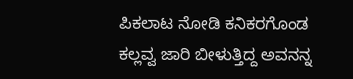ಪಿಕಲಾಟ ನೋಡಿ ಕನಿಕರಗೊಂಡ ಕಲ್ಲವ್ವ ಜಾರಿ ಬೀಳುತ್ತಿದ್ದ ಅವನನ್ನ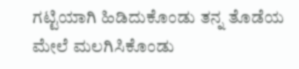ಗಟ್ಟಿಯಾಗಿ ಹಿಡಿದುಕೊಂಡು ತನ್ನ ತೊಡೆಯ ಮೇಲೆ ಮಲಗಿಸಿಕೊಂಡು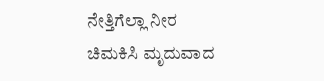ನೇತ್ತಿಗೆಲ್ಲಾ ನೀರ ಚಿಮಕಿಸಿ ಮೃದುವಾದ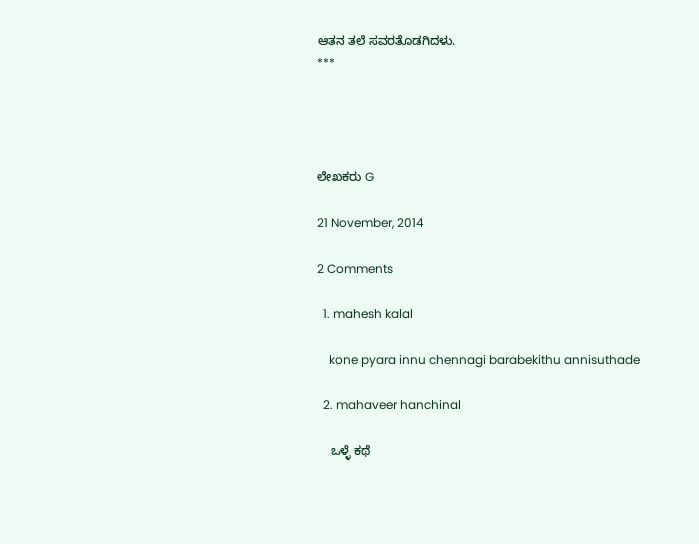ಆತನ ತಲೆ ಸವರತೊಡಗಿದಳು.
***




ಲೇಖಕರು G

21 November, 2014

2 Comments

  1. mahesh kalal

    kone pyara innu chennagi barabekithu annisuthade

  2. mahaveer hanchinal

    ಒಳ್ಳೆ ಕಥೆ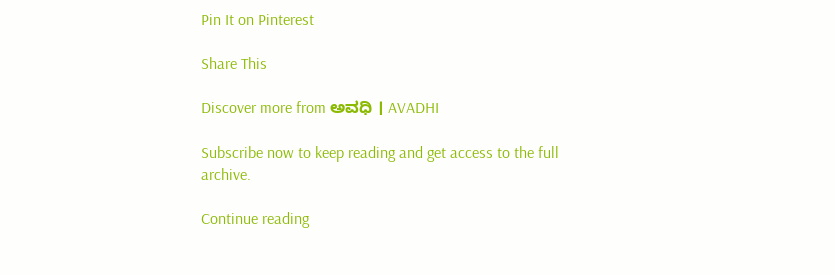Pin It on Pinterest

Share This

Discover more from ಅವಧಿ । AVADHI

Subscribe now to keep reading and get access to the full archive.

Continue reading